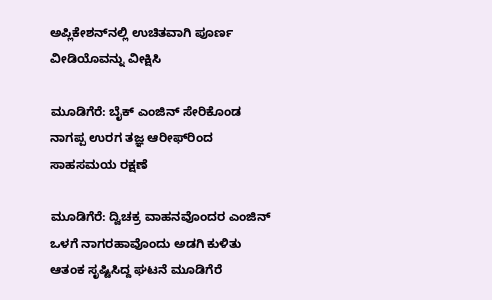ಅಪ್ಲಿಕೇಶನ್‌ನಲ್ಲಿ ಉಚಿತವಾಗಿ ಪೂರ್ಣ ವೀಡಿಯೊವನ್ನು ವೀಕ್ಷಿಸಿ

ಮೂಡಿಗೆರೆ: ಬೈಕ್ ಎಂಜಿನ್ ಸೇರಿಕೊಂಡ ನಾಗಪ್ಪ ಉರಗ ತಜ್ಞ ಆರೀಫ್‌ರಿಂದ ಸಾಹಸಮಯ ರಕ್ಷಣೆ

ಮೂಡಿಗೆರೆ: ದ್ವಿಚಕ್ರ ವಾಹನವೊಂದರ ಎಂಜಿನ್ ಒಳಗೆ ನಾಗರಹಾವೊಂದು ಅಡಗಿ ಕುಳಿತು ಆತಂಕ ಸೃಷ್ಟಿಸಿದ್ದ ಘಟನೆ ಮೂಡಿಗೆರೆ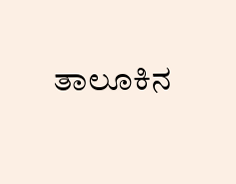ತಾಲೂಕಿನ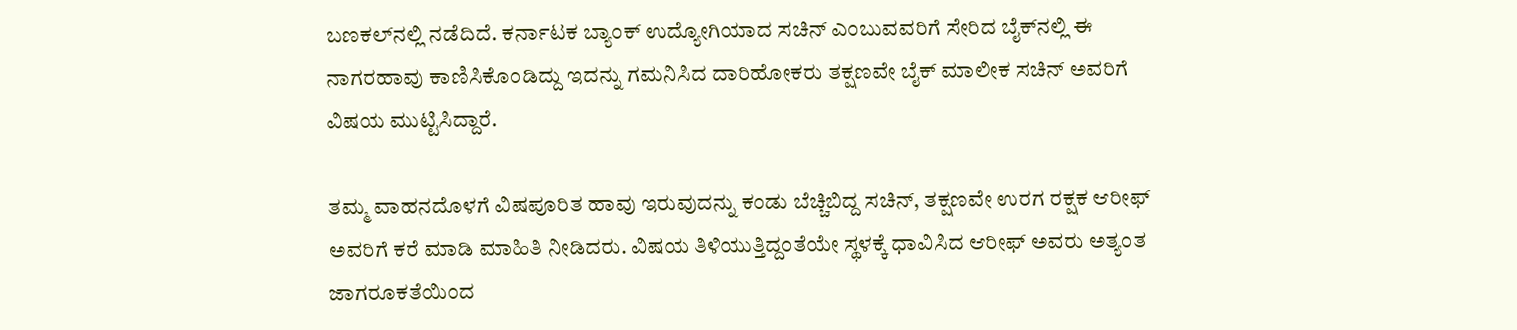ಬಣಕಲ್‌ನಲ್ಲಿ ನಡೆದಿದೆ. ಕರ್ನಾಟಕ ಬ್ಯಾಂಕ್ ಉದ್ಯೋಗಿಯಾದ ಸಚಿನ್ ಎಂಬುವವರಿಗೆ ಸೇರಿದ ಬೈಕ್‌ನಲ್ಲಿ ಈ ನಾಗರಹಾವು ಕಾಣಿಸಿಕೊಂಡಿದ್ದು ಇದನ್ನು ಗಮನಿಸಿದ ದಾರಿಹೋಕರು ತಕ್ಷಣವೇ ಬೈಕ್ ಮಾಲೀಕ ಸಚಿನ್ ಅವರಿಗೆ ವಿಷಯ ಮುಟ್ಟಿಸಿದ್ದಾರೆ.

ತಮ್ಮ ವಾಹನದೊಳಗೆ ವಿಷಪೂರಿತ ಹಾವು ಇರುವುದನ್ನು ಕಂಡು ಬೆಚ್ಚಿಬಿದ್ದ ಸಚಿನ್, ತಕ್ಷಣವೇ ಉರಗ ರಕ್ಷಕ ಆರೀಫ್ ಅವರಿಗೆ ಕರೆ ಮಾಡಿ ಮಾಹಿತಿ ನೀಡಿದರು. ವಿಷಯ ತಿಳಿಯುತ್ತಿದ್ದಂತೆಯೇ ಸ್ಥಳಕ್ಕೆ ಧಾವಿಸಿದ ಆರೀಫ್ ಅವರು ಅತ್ಯಂತ ಜಾಗರೂಕತೆಯಿಂದ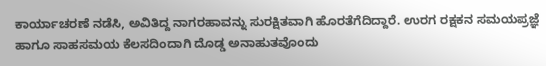ಕಾರ್ಯಾಚರಣೆ ನಡೆಸಿ, ಅವಿತಿದ್ದ ನಾಗರಹಾವನ್ನು ಸುರಕ್ಷಿತವಾಗಿ ಹೊರತೆಗೆದಿದ್ದಾರೆ. ಉರಗ ರಕ್ಷಕನ ಸಮಯಪ್ರಜ್ಞೆ ಹಾಗೂ ಸಾಹಸಮಯ ಕೆಲಸದಿಂದಾಗಿ ದೊಡ್ಡ ಅನಾಹುತವೊಂದು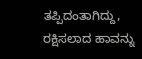ತಪ್ಪಿದಂತಾಗಿದ್ದು, ರಕ್ಷಿಸಲಾದ ಹಾವನ್ನು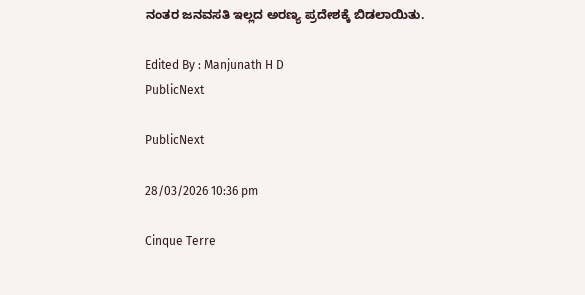ನಂತರ ಜನವಸತಿ ಇಲ್ಲದ ಅರಣ್ಯ ಪ್ರದೇಶಕ್ಕೆ ಬಿಡಲಾಯಿತು.

Edited By : Manjunath H D
PublicNext

PublicNext

28/03/2026 10:36 pm

Cinque Terre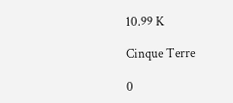10.99 K

Cinque Terre

0